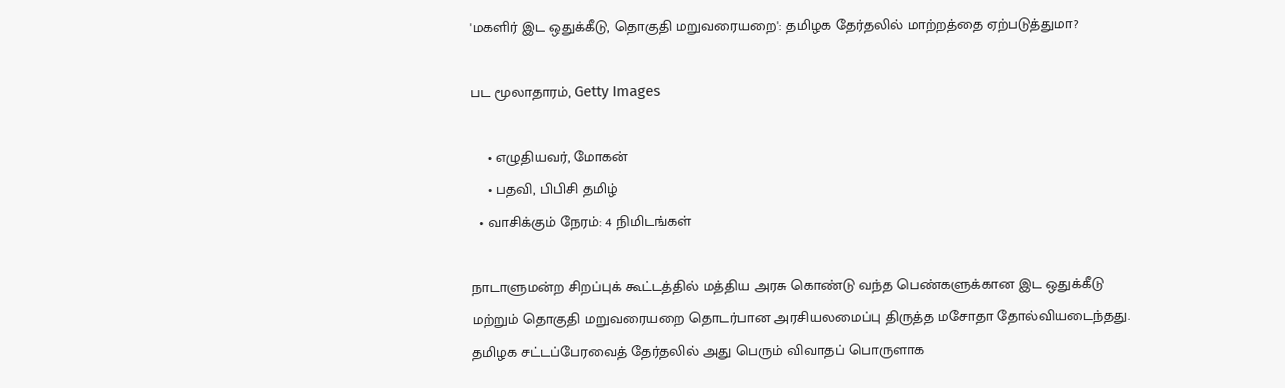'மகளிர் இட ஒதுக்கீடு, தொகுதி மறுவரையறை': தமிழக தேர்தலில் மாற்றத்தை ஏற்படுத்துமா?

பட மூலாதாரம், Getty Images

    • எழுதியவர், மோகன்
    • பதவி, பிபிசி தமிழ்
  • வாசிக்கும் நேரம்: 4 நிமிடங்கள்

நாடாளுமன்ற சிறப்புக் கூட்டத்தில் மத்திய அரசு கொண்டு வந்த பெண்களுக்கான இட ஒதுக்கீடு மற்றும் தொகுதி மறுவரையறை தொடர்பான அரசியலமைப்பு திருத்த மசோதா தோல்வியடைந்தது. தமிழக சட்டப்பேரவைத் தேர்தலில் அது பெரும் விவாதப் பொருளாக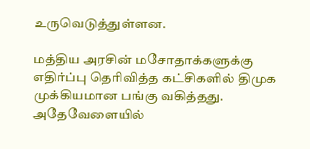உருவெடுத்துள்ளன.

மத்திய அரசின் மசோதாக்களுக்கு எதிர்ப்பு தெரிவித்த கட்சிகளில் திமுக முக்கியமான பங்கு வகித்தது. அதேவேளையில்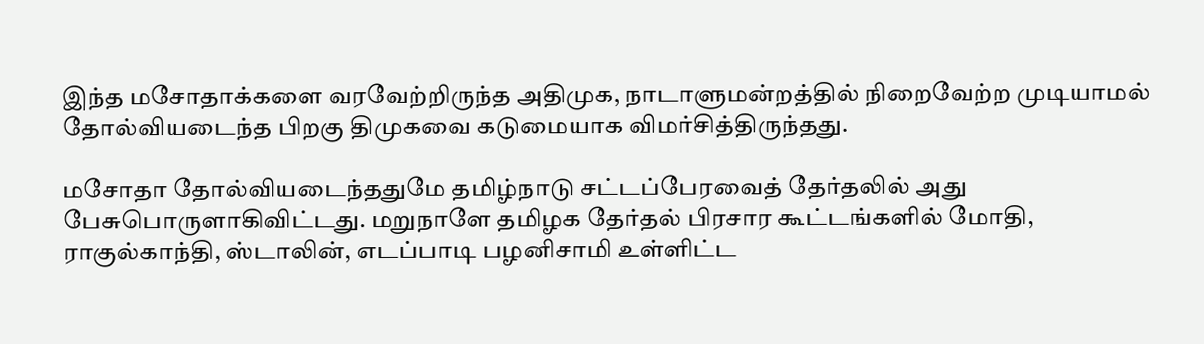இந்த மசோதாக்களை வரவேற்றிருந்த அதிமுக, நாடாளுமன்றத்தில் நிறைவேற்ற முடியாமல் தோல்வியடைந்த பிறகு திமுகவை கடுமையாக விமர்சித்திருந்தது.

மசோதா தோல்வியடைந்ததுமே தமிழ்நாடு சட்டப்பேரவைத் தேர்தலில் அது பேசுபொருளாகிவிட்டது. மறுநாளே தமிழக தேர்தல் பிரசார கூட்டங்களில் மோதி, ராகுல்காந்தி, ஸ்டாலின், எடப்பாடி பழனிசாமி உள்ளிட்ட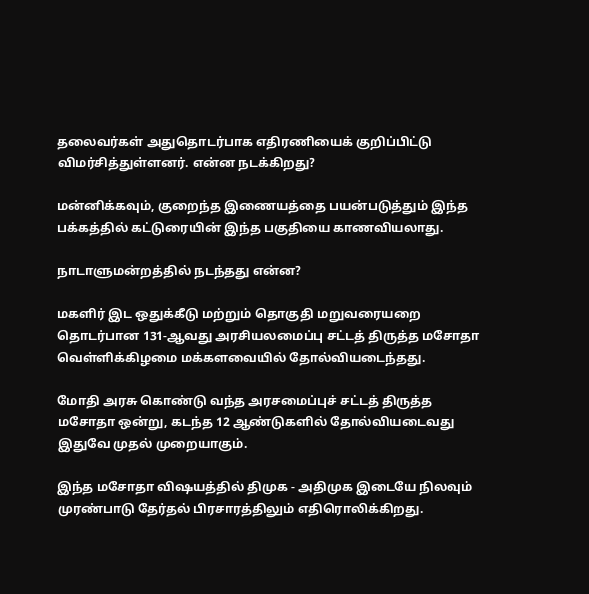தலைவர்கள் அதுதொடர்பாக எதிரணியைக் குறிப்பிட்டு விமர்சித்துள்ளனர். என்ன நடக்கிறது?

மன்னிக்கவும், குறைந்த இணையத்தை பயன்படுத்தும் இந்த பக்கத்தில் கட்டுரையின் இந்த பகுதியை காணவியலாது.

நாடாளுமன்றத்தில் நடந்தது என்ன?

மகளிர் இட ஒதுக்கீடு மற்றும் தொகுதி மறுவரையறை தொடர்பான 131-ஆவது அரசியலமைப்பு சட்டத் திருத்த மசோதா வெள்ளிக்கிழமை மக்களவையில் தோல்வியடைந்தது.

மோதி அரசு கொண்டு வந்த அரசமைப்புச் சட்டத் திருத்த மசோதா ஒன்று, கடந்த 12 ஆண்டுகளில் தோல்வியடைவது இதுவே முதல் முறையாகும்.

இந்த மசோதா விஷயத்தில் திமுக - அதிமுக இடையே நிலவும் முரண்பாடு தேர்தல் பிரசாரத்திலும் எதிரொலிக்கிறது.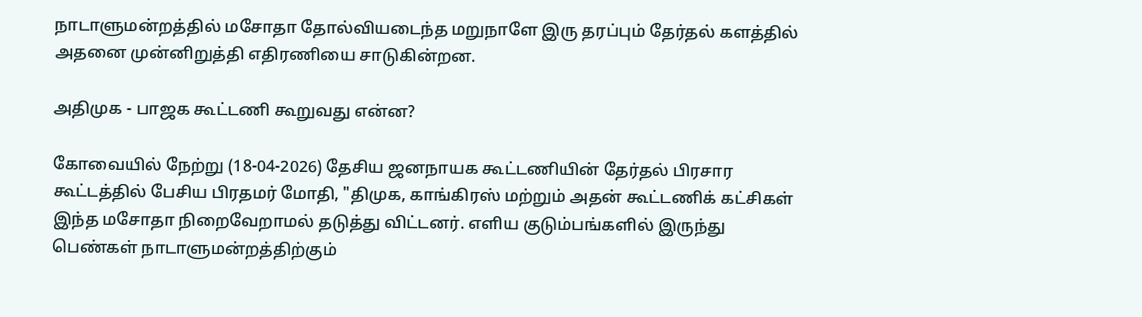நாடாளுமன்றத்தில் மசோதா தோல்வியடைந்த மறுநாளே இரு தரப்பும் தேர்தல் களத்தில் அதனை முன்னிறுத்தி எதிரணியை சாடுகின்றன.

அதிமுக - பாஜக கூட்டணி கூறுவது என்ன?

கோவையில் நேற்று (18-04-2026) தேசிய ஜனநாயக கூட்டணியின் தேர்தல் பிரசார கூட்டத்தில் பேசிய பிரதமர் மோதி, "திமுக, காங்கிரஸ் மற்றும் அதன் கூட்டணிக் கட்சிகள் இந்த மசோதா நிறைவேறாமல் தடுத்து விட்டனர். எளிய குடும்பங்களில் இருந்து பெண்கள் நாடாளுமன்றத்திற்கும்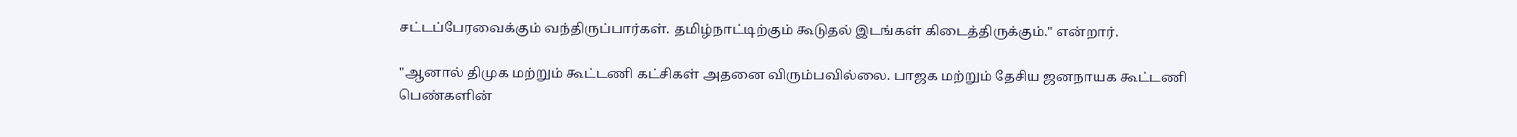சட்டப்பேரவைக்கும் வந்திருப்பார்கள். தமிழ்நாட்டிற்கும் கூடுதல் இடங்கள் கிடைத்திருக்கும்." என்றார்.

"ஆனால் திமுக மற்றும் கூட்டணி கட்சிகள் அதனை விரும்பவில்லை. பாஜக மற்றும் தேசிய ஜனநாயக கூட்டணி பெண்களின்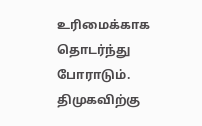உரிமைக்காக தொடர்ந்து போராடும். திமுகவிற்கு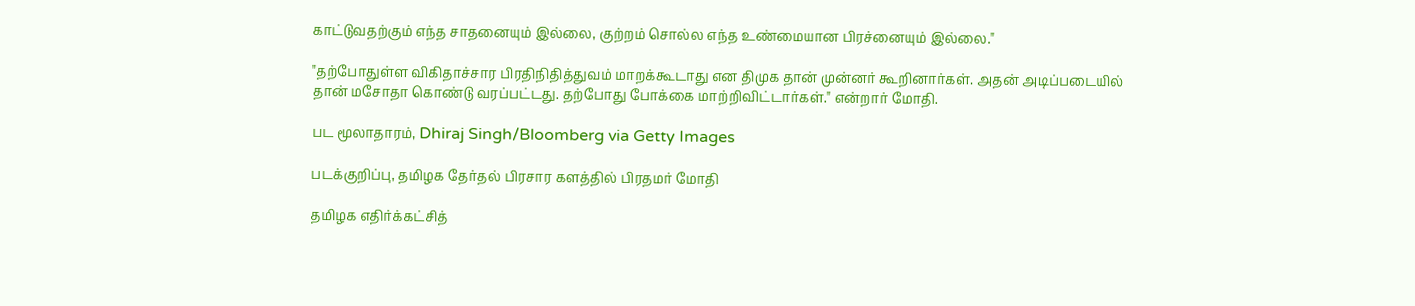காட்டுவதற்கும் எந்த சாதனையும் இல்லை, குற்றம் சொல்ல எந்த உண்மையான பிரச்னையும் இல்லை."

"தற்போதுள்ள விகிதாச்சார பிரதிநிதித்துவம் மாறக்கூடாது என திமுக தான் முன்னர் கூறினார்கள். அதன் அடிப்படையில் தான் மசோதா கொண்டு வரப்பட்டது. தற்போது போக்கை மாற்றிவிட்டார்கள்." என்றார் மோதி.

பட மூலாதாரம், Dhiraj Singh/Bloomberg via Getty Images

படக்குறிப்பு, தமிழக தேர்தல் பிரசார களத்தில் பிரதமர் மோதி

தமிழக எதிர்க்கட்சித்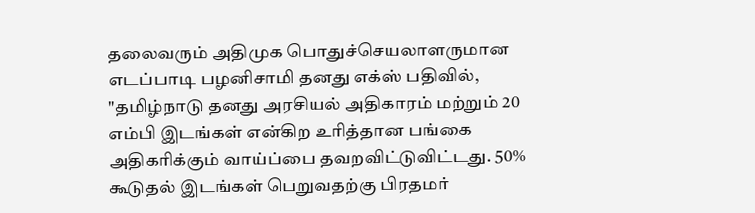தலைவரும் அதிமுக பொதுச்செயலாளருமான எடப்பாடி பழனிசாமி தனது எக்ஸ் பதிவில், "தமிழ்நாடு தனது அரசியல் அதிகாரம் மற்றும் 20 எம்பி இடங்கள் என்கிற உரித்தான பங்கை அதிகரிக்கும் வாய்ப்பை தவறவிட்டுவிட்டது. 50% கூடுதல் இடங்கள் பெறுவதற்கு பிரதமர்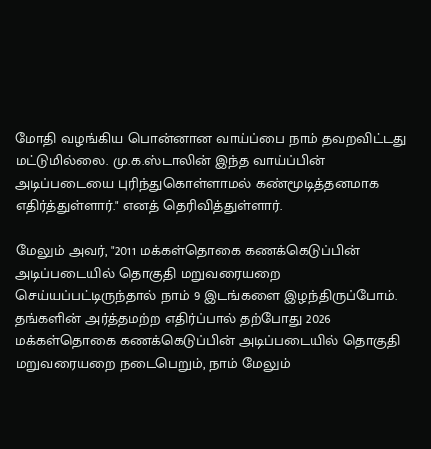மோதி வழங்கிய பொன்னான வாய்ப்பை நாம் தவறவிட்டது மட்டுமில்லை. மு.க.ஸ்டாலின் இந்த வாய்ப்பின் அடிப்படையை புரிந்துகொள்ளாமல் கண்மூடித்தனமாக எதிர்த்துள்ளார்." எனத் தெரிவித்துள்ளார்.

மேலும் அவர், "2011 மக்கள்தொகை கணக்கெடுப்பின் அடிப்படையில் தொகுதி மறுவரையறை செய்யப்பட்டிருந்தால் நாம் 9 இடங்களை இழந்திருப்போம். தங்களின் அர்த்தமற்ற எதிர்ப்பால் தற்போது 2026 மக்கள்தொகை கணக்கெடுப்பின் அடிப்படையில் தொகுதி மறுவரையறை நடைபெறும், நாம் மேலும்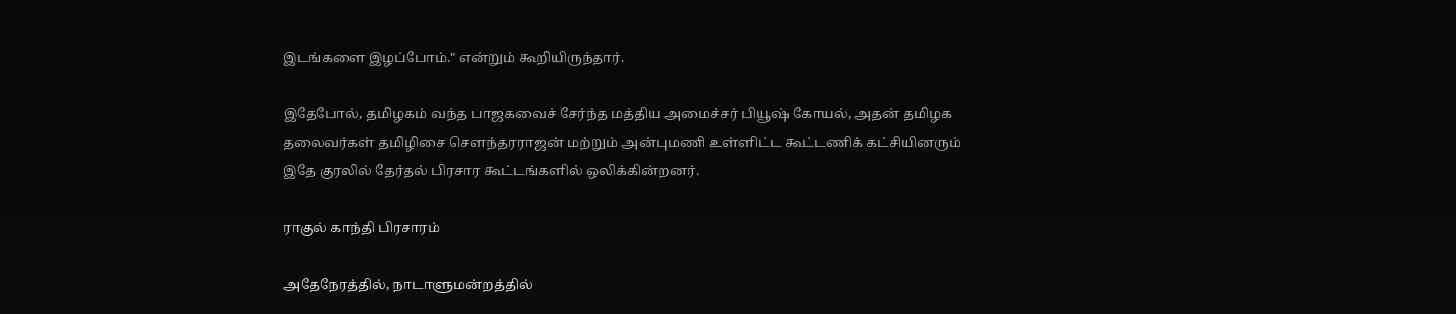இடங்களை இழப்போம்." என்றும் கூறியிருந்தார்.

இதேபோல், தமிழகம் வந்த பாஜகவைச் சேர்ந்த மத்திய அமைச்சர் பியூஷ் கோயல், அதன் தமிழக தலைவர்கள் தமிழிசை சௌந்தரராஜன் மற்றும் அன்புமணி உள்ளிட்ட கூட்டணிக் கட்சியினரும் இதே குரலில் தேர்தல் பிரசார கூட்டங்களில் ஒலிக்கின்றனர்.

ராகுல் காந்தி பிரசாரம்

அதேநேரத்தில், நாடாளுமன்றத்தில்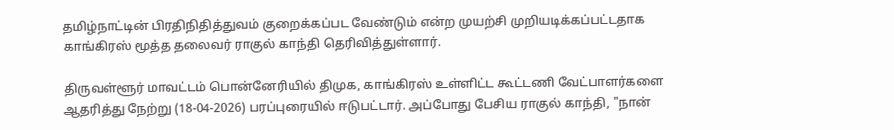தமிழ்நாட்டின் பிரதிநிதித்துவம் குறைக்கப்பட வேண்டும் என்ற முயற்சி முறியடிக்கப்பட்டதாக காங்கிரஸ் மூத்த தலைவர் ராகுல் காந்தி தெரிவித்துள்ளார்.

திருவள்ளூர் மாவட்டம் பொன்னேரியில் திமுக, காங்கிரஸ் உள்ளிட்ட கூட்டணி வேட்பாளர்களை ஆதரித்து நேற்று (18-04-2026) பரப்புரையில் ஈடுபட்டார். அப்போது பேசிய ராகுல் காந்தி, "நான்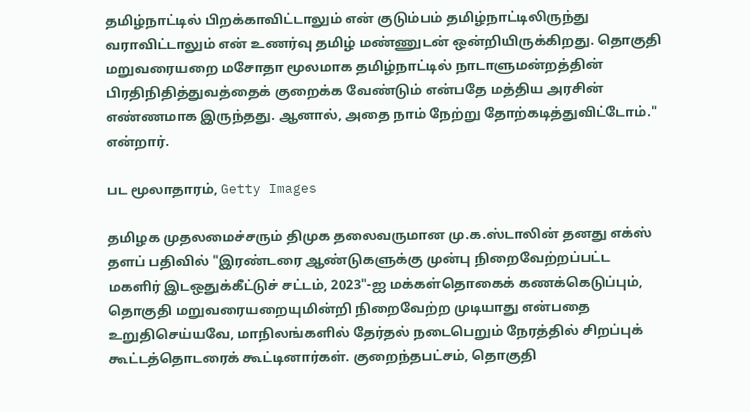தமிழ்நாட்டில் பிறக்காவிட்டாலும் என் குடும்பம் தமிழ்நாட்டிலிருந்து வராவிட்டாலும் என் உணர்வு தமிழ் மண்ணுடன் ஒன்றியிருக்கிறது. தொகுதி மறுவரையறை மசோதா மூலமாக தமிழ்நாட்டில் நாடாளுமன்றத்தின் பிரதிநிதித்துவத்தைக் குறைக்க வேண்டும் என்பதே மத்திய அரசின் எண்ணமாக இருந்தது. ஆனால், அதை நாம் நேற்று தோற்கடித்துவிட்டோம்." என்றார்.

பட மூலாதாரம், Getty Images

தமிழக முதலமைச்சரும் திமுக தலைவருமான மு.க.ஸ்டாலின் தனது எக்ஸ் தளப் பதிவில் "இரண்டரை ஆண்டுகளுக்கு முன்பு நிறைவேற்றப்பட்ட மகளிர் இடஒதுக்கீட்டுச் சட்டம், 2023"-ஐ மக்கள்தொகைக் கணக்கெடுப்பும், தொகுதி மறுவரையறையுமின்றி நிறைவேற்ற முடியாது என்பதை உறுதிசெய்யவே, மாநிலங்களில் தேர்தல் நடைபெறும் நேரத்தில் சிறப்புக் கூட்டத்தொடரைக் கூட்டினார்கள். குறைந்தபட்சம், தொகுதி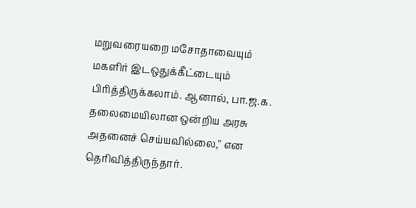மறுவரையறை மசோதாவையும் மகளிர் இடஒதுக்கீட்டையும் பிரித்திருக்கலாம். ஆனால், பா.ஜ.க. தலைமையிலான ஒன்றிய அரசு அதனைச் செய்யவில்லை," என தெரிவித்திருந்தார்.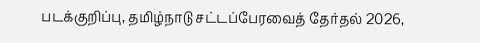படக்குறிப்பு, தமிழ்நாடு சட்டப்பேரவைத் தேர்தல் 2026,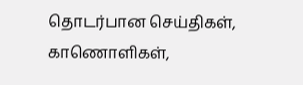தொடர்பான செய்திகள், காணொளிகள்,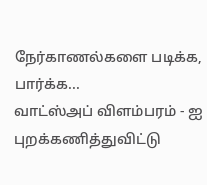நேர்காணல்களை படிக்க, பார்க்க...
வாட்ஸ்அப் விளம்பரம் - ஐ புறக்கணித்துவிட்டு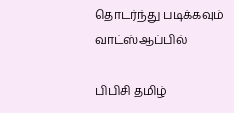தொடர்ந்து படிக்கவும்
வாட்ஸ்ஆப்பில்

பிபிசி தமிழ்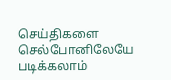செய்திகளை செல்போனிலேயே படிக்கலாம்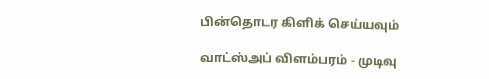பின்தொடர கிளிக் செய்யவும்

வாட்ஸ்அப் விளம்பரம் - முடிவு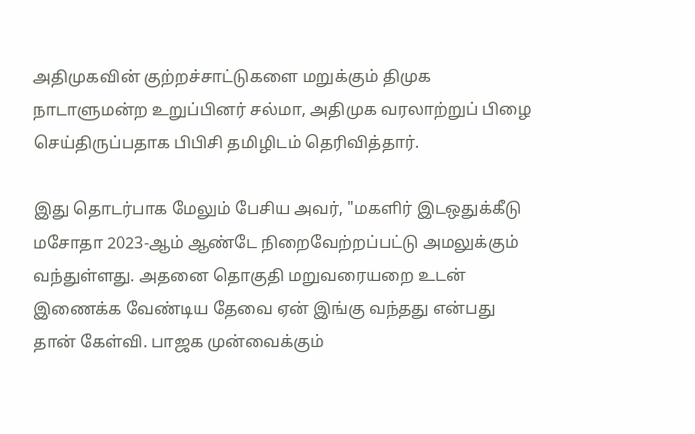அதிமுகவின் குற்றச்சாட்டுகளை மறுக்கும் திமுக நாடாளுமன்ற உறுப்பினர் சல்மா, அதிமுக வரலாற்றுப் பிழை செய்திருப்பதாக பிபிசி தமிழிடம் தெரிவித்தார்.

இது தொடர்பாக மேலும் பேசிய அவர், "மகளிர் இடஒதுக்கீடு மசோதா 2023-ஆம் ஆண்டே நிறைவேற்றப்பட்டு அமலுக்கும் வந்துள்ளது. அதனை தொகுதி மறுவரையறை உடன் இணைக்க வேண்டிய தேவை ஏன் இங்கு வந்தது என்பது தான் கேள்வி. பாஜக முன்வைக்கும்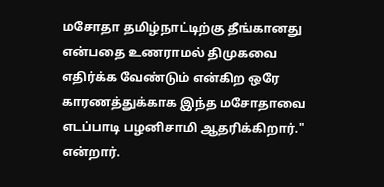மசோதா தமிழ்நாட்டிற்கு தீங்கானது என்பதை உணராமல் திமுகவை எதிர்க்க வேண்டும் என்கிற ஒரே காரணத்துக்காக இந்த மசோதாவை எடப்பாடி பழனிசாமி ஆதரிக்கிறார்." என்றார்.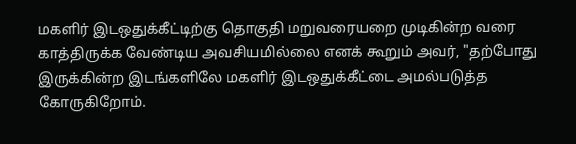மகளிர் இடஒதுக்கீட்டிற்கு தொகுதி மறுவரையறை முடிகின்ற வரை காத்திருக்க வேண்டிய அவசியமில்லை எனக் கூறும் அவர், "தற்போது இருக்கின்ற இடங்களிலே மகளிர் இடஒதுக்கீட்டை அமல்படுத்த கோருகிறோம்.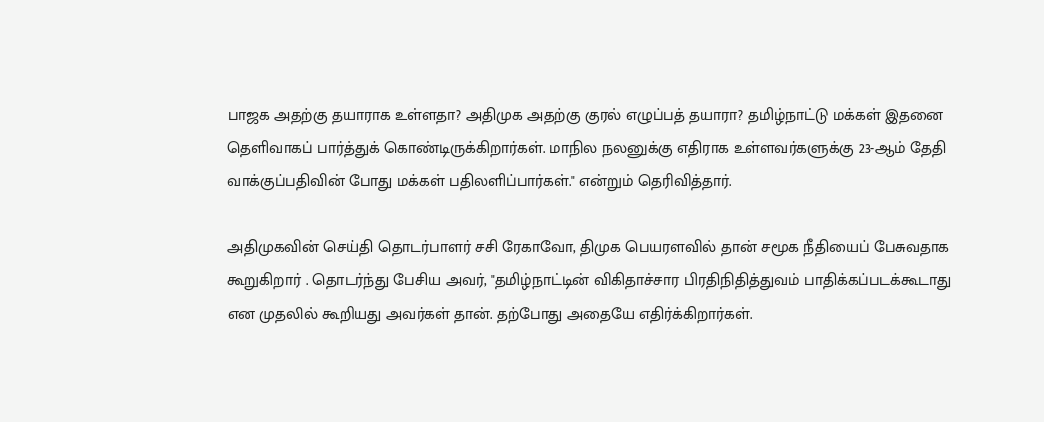பாஜக அதற்கு தயாராக உள்ளதா? அதிமுக அதற்கு குரல் எழுப்பத் தயாரா? தமிழ்நாட்டு மக்கள் இதனை தெளிவாகப் பார்த்துக் கொண்டிருக்கிறார்கள். மாநில நலனுக்கு எதிராக உள்ளவர்களுக்கு 23-ஆம் தேதி வாக்குப்பதிவின் போது மக்கள் பதிலளிப்பார்கள்." என்றும் தெரிவித்தார்.

அதிமுகவின் செய்தி தொடர்பாளர் சசி ரேகாவோ, திமுக பெயரளவில் தான் சமூக நீதியைப் பேசுவதாக கூறுகிறார் . தொடர்ந்து பேசிய அவர், "தமிழ்நாட்டின் விகிதாச்சார பிரதிநிதித்துவம் பாதிக்கப்படக்கூடாது என முதலில் கூறியது அவர்கள் தான். தற்போது அதையே எதிர்க்கிறார்கள்.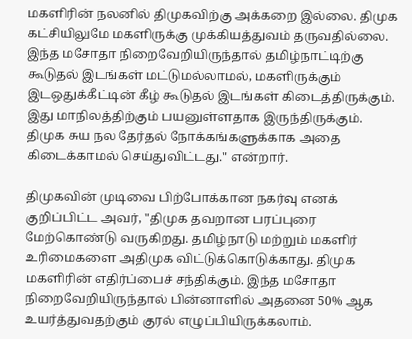மகளிரின் நலனில் திமுகவிற்கு அக்கறை இல்லை. திமுக கட்சியிலுமே மகளிருக்கு முக்கியத்துவம் தருவதில்லை. இந்த மசோதா நிறைவேறியிருந்தால் தமிழ்நாட்டிற்கு கூடுதல் இடங்கள் மட்டுமல்லாமல், மகளிருக்கும் இடஒதுக்கீட்டின் கீழ் கூடுதல் இடங்கள் கிடைத்திருக்கும். இது மாநிலத்திற்கும் பயனுள்ளதாக இருந்திருக்கும். திமுக சுய நல தேர்தல் நோக்கங்களுக்காக அதை கிடைக்காமல் செய்துவிட்டது." என்றார்.

திமுகவின் முடிவை பிற்போக்கான நகர்வு எனக் குறிப்பிட்ட அவர், "திமுக தவறான பரப்புரை மேற்கொண்டு வருகிறது. தமிழ்நாடு மற்றும் மகளிர் உரிமைகளை அதிமுக விட்டுக்கொடுக்காது. திமுக மகளிரின் எதிர்ப்பைச் சந்திக்கும். இந்த மசோதா நிறைவேறியிருந்தால் பின்னாளில் அதனை 50% ஆக உயர்த்துவதற்கும் குரல் எழுப்பியிருக்கலாம்.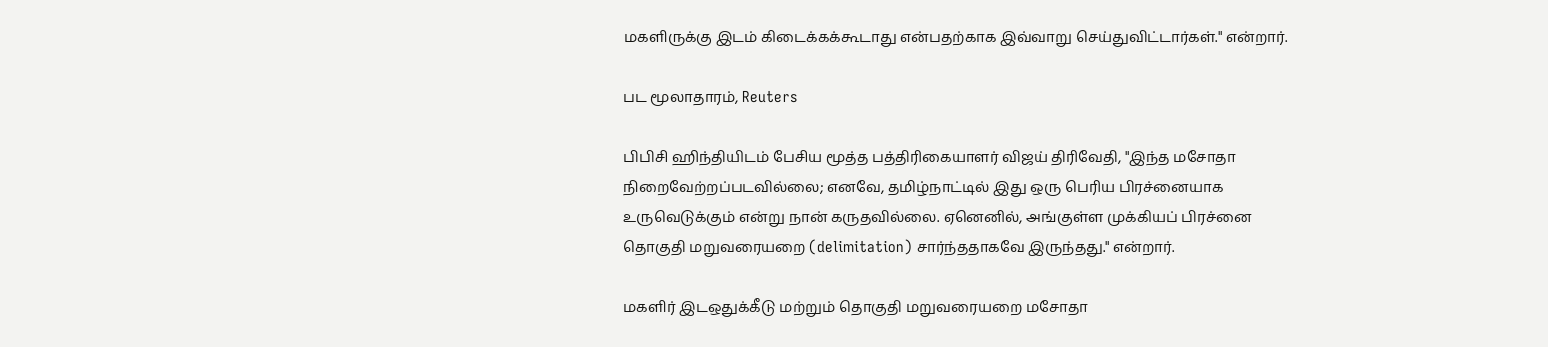மகளிருக்கு இடம் கிடைக்கக்கூடாது என்பதற்காக இவ்வாறு செய்துவிட்டார்கள்." என்றார்.

பட மூலாதாரம், Reuters

பிபிசி ஹிந்தியிடம் பேசிய மூத்த பத்திரிகையாளர் விஜய் திரிவேதி, "இந்த மசோதா நிறைவேற்றப்படவில்லை; எனவே, தமிழ்நாட்டில் இது ஒரு பெரிய பிரச்னையாக உருவெடுக்கும் என்று நான் கருதவில்லை. ஏனெனில், அங்குள்ள முக்கியப் பிரச்னை தொகுதி மறுவரையறை (delimitation) சார்ந்ததாகவே இருந்தது." என்றார்.

மகளிர் இடஒதுக்கீடு மற்றும் தொகுதி மறுவரையறை மசோதா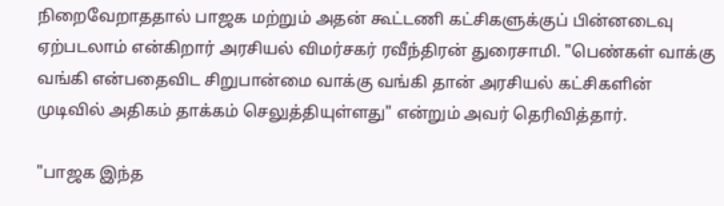நிறைவேறாததால் பாஜக மற்றும் அதன் கூட்டணி கட்சிகளுக்குப் பின்னடைவு ஏற்படலாம் என்கிறார் அரசியல் விமர்சகர் ரவீந்திரன் துரைசாமி. "பெண்கள் வாக்கு வங்கி என்பதைவிட சிறுபான்மை வாக்கு வங்கி தான் அரசியல் கட்சிகளின் முடிவில் அதிகம் தாக்கம் செலுத்தியுள்ளது" என்றும் அவர் தெரிவித்தார்.

"பாஜக இந்த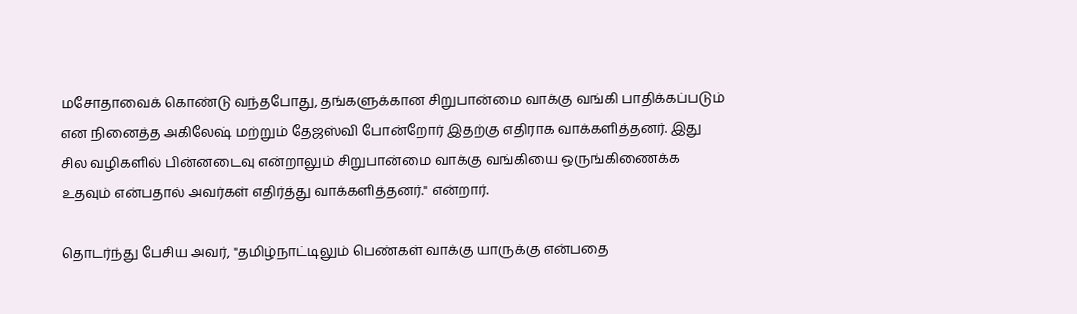மசோதாவைக் கொண்டு வந்தபோது, தங்களுக்கான சிறுபான்மை வாக்கு வங்கி பாதிக்கப்படும் என நினைத்த அகிலேஷ் மற்றும் தேஜஸ்வி போன்றோர் இதற்கு எதிராக வாக்களித்தனர். இது சில வழிகளில் பின்னடைவு என்றாலும் சிறுபான்மை வாக்கு வங்கியை ஒருங்கிணைக்க உதவும் என்பதால் அவர்கள் எதிர்த்து வாக்களித்தனர்." என்றார்.

தொடர்ந்து பேசிய அவர், "தமிழ்நாட்டிலும் பெண்கள் வாக்கு யாருக்கு என்பதை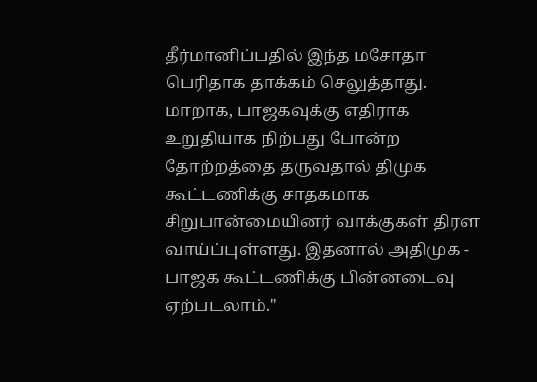தீர்மானிப்பதில் இந்த மசோதா பெரிதாக தாக்கம் செலுத்தாது. மாறாக, பாஜகவுக்கு எதிராக உறுதியாக நிற்பது போன்ற தோற்றத்தை தருவதால் திமுக கூட்டணிக்கு சாதகமாக சிறுபான்மையினர் வாக்குகள் திரள வாய்ப்புள்ளது. இதனால் அதிமுக - பாஜக கூட்டணிக்கு பின்னடைவு ஏற்படலாம்."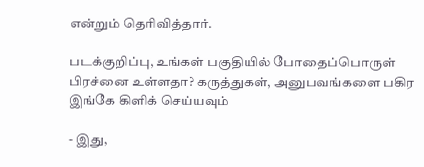என்றும் தெரிவித்தார்.

படக்குறிப்பு, உங்கள் பகுதியில் போதைப்பொருள் பிரச்னை உள்ளதா? கருத்துகள், அனுபவங்களை பகிர இங்கே கிளிக் செய்யவும்

- இது,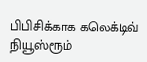பிபிசிக்காக கலெக்டிவ் நியூஸ்ரூம்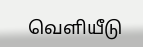வெளியீடு